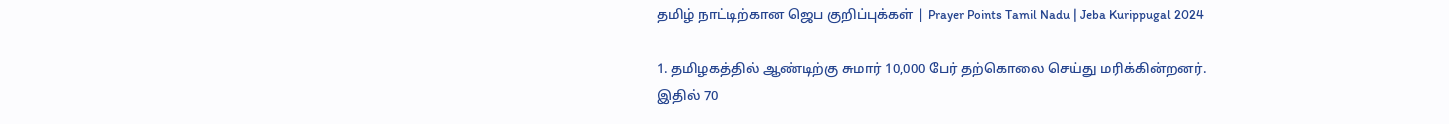தமிழ் நாட்டிற்கான ஜெப குறிப்புக்கள் | Prayer Points Tamil Nadu | Jeba Kurippugal 2024

1. தமிழகத்தில்‌ ஆண்டிற்கு சுமார்‌ 10,000 பேர்‌ தற்கொலை செய்து மரிக்கின்றனர்‌.
இதில்‌ 70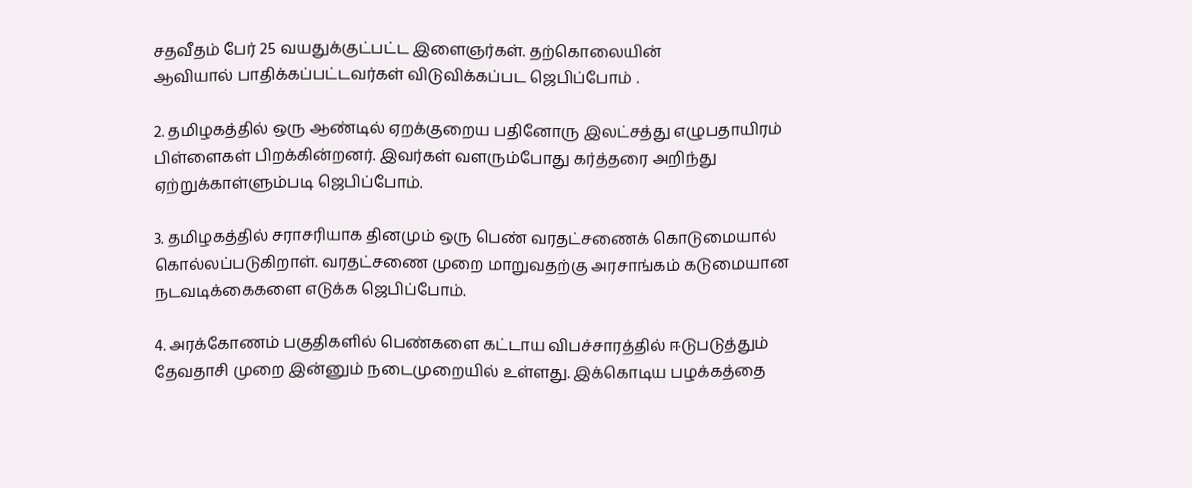சதவீதம்‌ பேர்‌ 25 வயதுக்குட்பட்ட இளைஞர்கள்‌. தற்கொலையின்‌
ஆவியால்‌ பாதிக்கப்பட்டவர்கள்‌ விடுவிக்கப்பட ஜெபிப்போம் .

2. தமிழகத்தில்‌ ஒரு ஆண்டில்‌ ஏறக்குறைய பதினோரு இலட்சத்து எழுபதாயிரம்‌
பிள்ளைகள்‌ பிறக்கின்றனர்‌. இவர்கள்‌ வளரும்போது கர்த்தரை அறிந்து
ஏற்றுக்காள்ளும்படி ஜெபிப்போம்.

3. தமிழகத்தில்‌ சராசரியாக தினமும்‌ ஒரு பெண்‌ வரதட்சணைக்‌ கொடுமையால்‌
கொல்லப்படுகிறாள்‌. வரதட்சணை முறை மாறுவதற்கு அரசாங்கம்‌ கடுமையான
நடவடிக்கைகளை எடுக்க ஜெபிப்போம்.

4. அரக்கோணம்‌ பகுதிகளில்‌ பெண்களை கட்டாய விபச்சாரத்தில்‌ ஈடுபடுத்தும்‌
தேவதாசி முறை இன்னும்‌ நடைமுறையில்‌ உள்ளது. இக்கொடிய பழக்கத்தை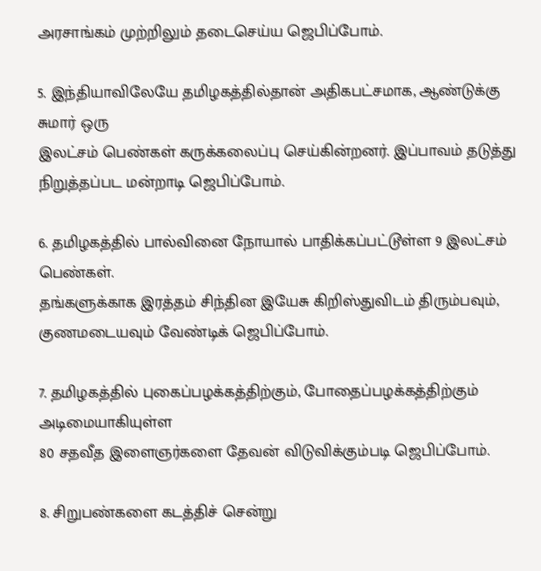அரசாங்கம்‌ முற்றிலும்‌ தடைசெய்ய ஜெபிப்போம்.

5. இந்தியாவிலேயே தமிழகத்தில்தான்‌ அதிகபட்சமாக, ஆண்டுக்கு சுமார்‌ ஒரு
இலட்சம்‌ பெண்கள்‌ கருக்கலைப்பு செய்கின்றனர்‌. இப்பாவம்‌ தடுத்து
நிறுத்தப்பட மன்றாடி ஜெபிப்போம்.

6. தமிழகத்தில்‌ பால்வினை நோயால்‌ பாதிக்கப்பட்டூள்ள 9 இலட்சம்‌ பெண்கள்‌.
தங்களுக்காக இரத்தம்‌ சிந்தின இயேசு கிறிஸ்துவிடம்‌ திரும்பவும்‌,
குணமடையவும்‌ வேண்டிக்‌ ஜெபிப்போம்.

7. தமிழகத்தில்‌ புகைப்பழக்கத்திற்கும்‌, போதைப்பழக்கத்திற்கும்‌ அடிமையாகியுள்ள
80 சதவீத இளைஞர்களை தேவன்‌ விடுவிக்கும்படி ஜெபிப்போம்.

8. சிறுபண்களை கடத்திச்‌ சென்று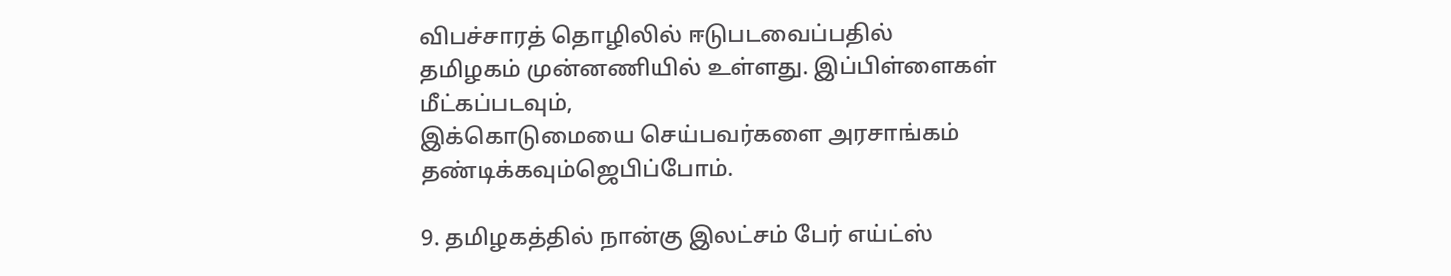விபச்சாரத்‌ தொழிலில்‌ ஈடுபடவைப்பதில்‌
தமிழகம்‌ முன்னணியில்‌ உள்ளது. இப்பிள்ளைகள்‌ மீட்கப்படவும்‌,
இக்கொடுமையை செய்பவர்களை அரசாங்கம்‌ தண்டிக்கவும்‌ஜெபிப்போம்.

9. தமிழகத்தில்‌ நான்கு இலட்சம்‌ பேர்‌ எய்ட்ஸ்‌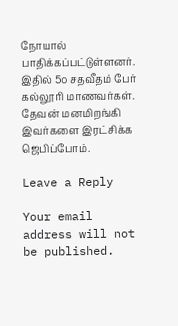நோயால்‌ பாதிக்கப்பட்டுள்ளனர்‌.
இதில்‌ 5௦ சதவீதம்‌ பேர்‌ கல்லூரி மாணவர்கள்‌. தேவன்‌ மனமிறங்கி இவர்களை இரட்சிக்க ஜெபிப்போம்.

Leave a Reply

Your email address will not be published.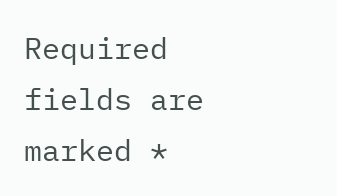Required fields are marked *